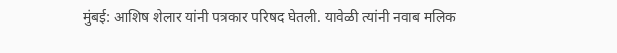मुंबई: आशिष शेलार यांनी पत्रकार परिषद घेतली. यावेळी त्यांनी नवाब मलिक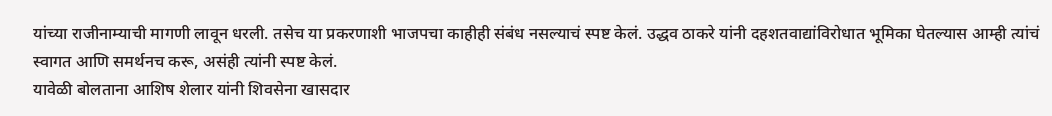यांच्या राजीनाम्याची मागणी लावून धरली. तसेच या प्रकरणाशी भाजपचा काहीही संबंध नसल्याचं स्पष्ट केलं. उद्धव ठाकरे यांनी दहशतवाद्यांविरोधात भूमिका घेतल्यास आम्ही त्यांचं स्वागत आणि समर्थनच करू, असंही त्यांनी स्पष्ट केलं.
यावेळी बोलताना आशिष शेलार यांनी शिवसेना खासदार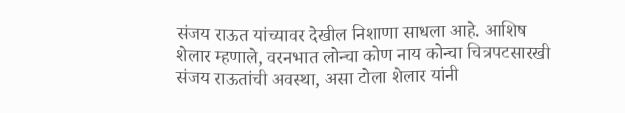संजय राऊत यांच्यावर देखील निशाणा साधला आहे. आशिष शेलार म्हणाले, वरनभात लोन्चा कोण नाय कोन्चा चित्रपटसारखी संजय राऊतांची अवस्था, असा टोला शेलार यांनी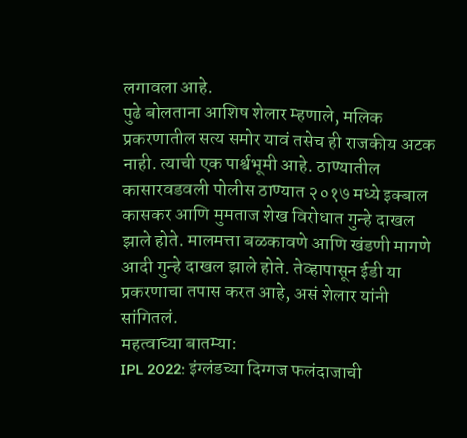लगावला आहे.
पुढे बोलताना आशिष शेलार म्हणाले, मलिक प्रकरणातील सत्य समोर यावं तसेच ही राजकीय अटक नाही. त्याची एक पार्श्वभूमी आहे. ठाण्यातील कासारवडवली पोलीस ठाण्यात २०१७ मध्ये इक्बाल कासकर आणि मुमताज शेख विरोधात गुन्हे दाखल झाले होते. मालमत्ता बळकावणे आणि खंडणी मागणे आदी गुन्हे दाखल झाले होते. तेव्हापासून ईडी या प्रकरणाचा तपास करत आहे, असं शेलार यांनी सांगितलं.
महत्वाच्या बातम्या:
IPL 2022: इंग्लंडच्या दिग्गज फलंदाजाची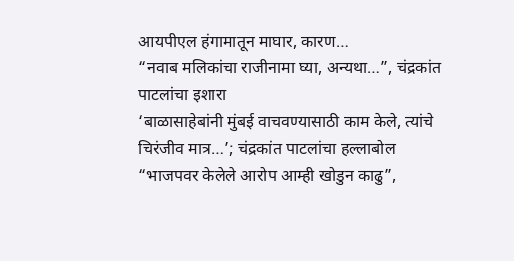आयपीएल हंगामातून माघार, कारण…
“नवाब मलिकांचा राजीनामा घ्या, अन्यथा…”, चंद्रकांत पाटलांचा इशारा
‘बाळासाहेबांनी मुंबई वाचवण्यासाठी काम केले, त्यांचे चिरंजीव मात्र…’; चंद्रकांत पाटलांचा हल्लाबोल
“भाजपवर केलेले आरोप आम्ही खोडुन काढु”,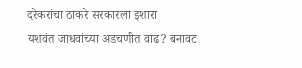दरेकरांचा ठाकरे सरकारला इशारा
यशवंत जाधवांच्या अडचणीत वाढ? बनावट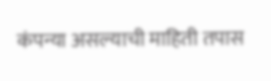कंपन्या असल्याची माहिती तपास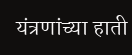यंत्रणांच्या हाती